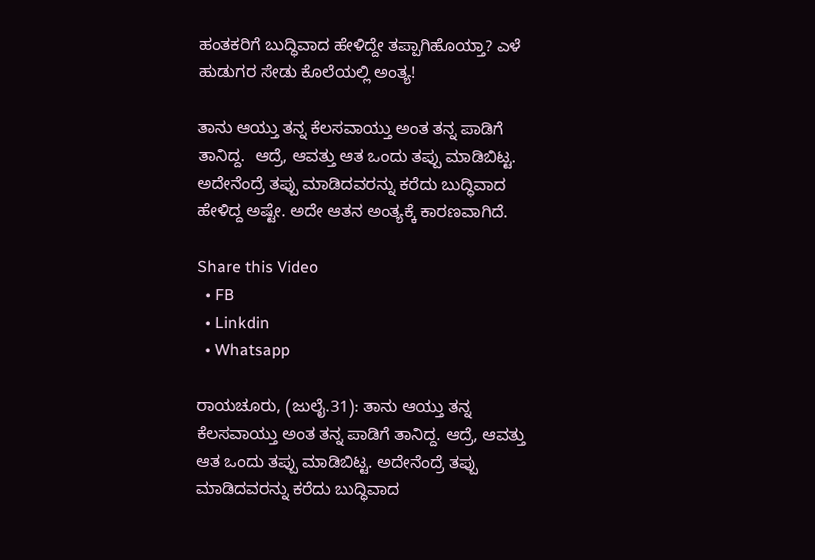ಹಂತಕರಿಗೆ ಬುದ್ಧಿವಾದ ಹೇಳಿದ್ದೇ ತಪ್ಪಾಗಿಹೊಯ್ತಾ? ಎಳೆ ಹುಡುಗರ ಸೇಡು ಕೊಲೆಯಲ್ಲಿ ಅಂತ್ಯ!

ತಾನು ಆಯ್ತು ತನ್ನ ಕೆಲಸವಾಯ್ತು ಅಂತ ತನ್ನ ಪಾಡಿಗೆ ತಾನಿದ್ದ.  ಆದ್ರೆ, ಆವತ್ತು ಆತ ಒಂದು ತಪ್ಪು ಮಾಡಿಬಿಟ್ಟ. ಅದೇನೆಂದ್ರೆ ತಪ್ಪು ಮಾಡಿದವರನ್ನು ಕರೆದು ಬುದ್ಧಿವಾದ ಹೇಳಿದ್ದ ಅಷ್ಟೇ. ಅದೇ ಆತನ ಅಂತ್ಯಕ್ಕೆ ಕಾರಣವಾಗಿದೆ.

Share this Video
  • FB
  • Linkdin
  • Whatsapp

ರಾಯಚೂರು, (ಜುಲೈ.31): ತಾನು ಆಯ್ತು ತನ್ನ ಕೆಲಸವಾಯ್ತು ಅಂತ ತನ್ನ ಪಾಡಿಗೆ ತಾನಿದ್ದ. ಆದ್ರೆ, ಆವತ್ತು ಆತ ಒಂದು ತಪ್ಪು ಮಾಡಿಬಿಟ್ಟ. ಅದೇನೆಂದ್ರೆ ತಪ್ಪು ಮಾಡಿದವರನ್ನು ಕರೆದು ಬುದ್ಧಿವಾದ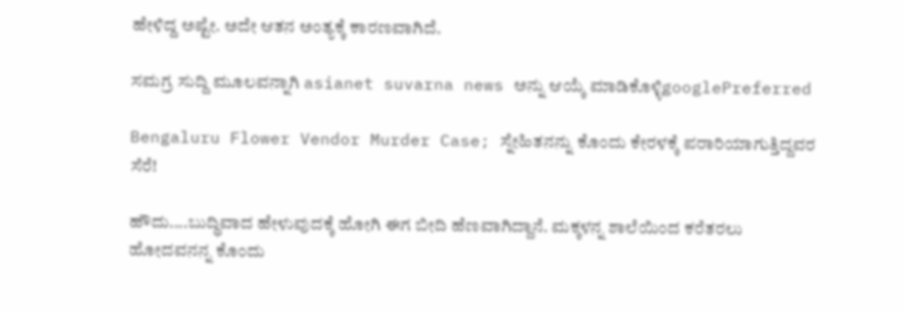ಹೇಳಿದ್ದ ಅಷ್ಟೇ. ಅದೇ ಆತನ ಅಂತ್ಯಕ್ಕೆ ಕಾರಣವಾಗಿದೆ.

ಸಮಗ್ರ ಸುದ್ದಿ ಮೂಲವನ್ನಾಗಿ asianet suvarna news ಅನ್ನು ಆಯ್ಕೆ ಮಾಡಿಕೊಳ್ಳಿgooglePreferred

Bengaluru Flower Vendor Murder Case; ಸ್ನೇಹಿತನನ್ನು ಕೊಂದು ಕೇರಳಕ್ಕೆ ಪರಾರಿಯಾಗುತ್ತಿದ್ದವರ ಸೆರೆ!

ಹೌದು....ಬುದ್ಧಿವಾದ ಹೇಳುವುದಕ್ಕೆ ಹೋಗಿ ಈಗ ಬೀದಿ ಹೆಣವಾಗಿದ್ದಾನೆ. ಮಕ್ಕಳನ್ನ ಶಾಲೆಯಿಂದ ಕರೆತರಲು ಹೋದವನನ್ನ ಕೊಂದು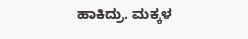ಹಾಕಿದ್ರು. ಮಕ್ಕಳ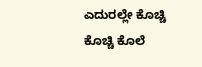ಎದುರಲ್ಲೇ ಕೊಚ್ಚಿ ಕೊಚ್ಚಿ ಕೊಲೆ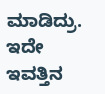ಮಾಡಿದ್ರು. ಇದೇ ಇವತ್ತಿನ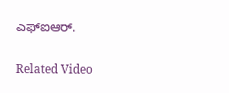ಎಫ್‌ಐಆರ್.

Related Video